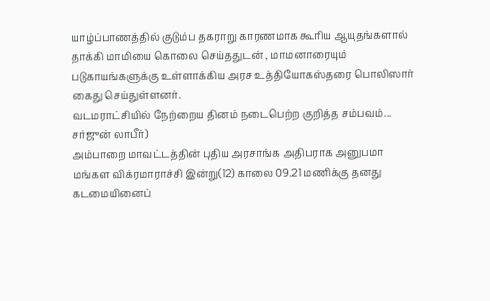யாழ்ப்பாணத்தில் குடும்ப தகராறு காரணமாக கூரிய ஆயுதங்களால் தாக்கி மாமியை கொலை செய்ததுடன் , மாமனாரையும் படுகாயங்களுக்கு உள்ளாக்கிய அரச உத்தியோகஸ்தரை பொலிஸார் கைது செய்துள்ளனர்.
வடமராட்சியில் நேற்றைய தினம் நடைபெற்ற குறித்த சம்பவம்...
சர்ஜுன் லாபீர்)
அம்பாறை மாவட்டத்தின் புதிய அரசாங்க அதிபராக அனுபமா மங்கள விக்ரமாராச்சி இன்று(12) காலை 09.21 மணிக்கு தனது கடமையினைப்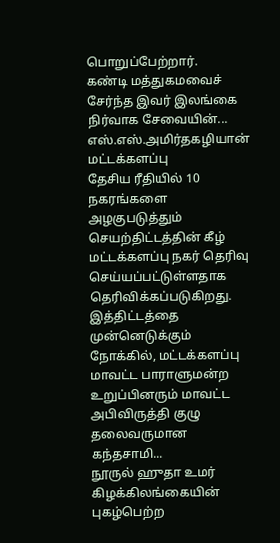பொறுப்பேற்றார்.
கண்டி மத்துகமவைச் சேர்ந்த இவர் இலங்கை நிர்வாக சேவையின்...
எஸ்.எஸ்.அமிர்தகழியான் மட்டக்களப்பு
தேசிய ரீதியில் 10 நகரங்களை அழகுபடுத்தும் செயற்திட்டத்தின் கீழ் மட்டக்களப்பு நகர் தெரிவு செய்யப்பட்டுள்ளதாக தெரிவிக்கப்படுகிறது.
இத்திட்டத்தை முன்னெடுக்கும் நோக்கில், மட்டக்களப்பு மாவட்ட பாராளுமன்ற உறுப்பினரும் மாவட்ட அபிவிருத்தி குழு தலைவருமான கந்தசாமி...
நூருல் ஹுதா உமர்
கிழக்கிலங்கையின் புகழ்பெற்ற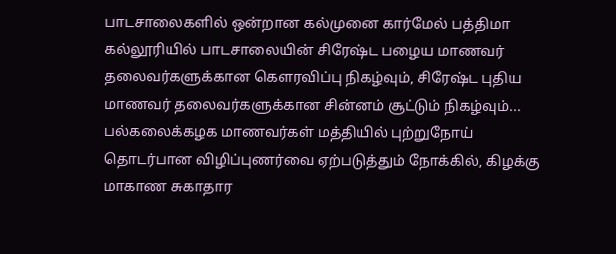பாடசாலைகளில் ஒன்றான கல்முனை கார்மேல் பத்திமா கல்லூரியில் பாடசாலையின் சிரேஷ்ட பழைய மாணவர் தலைவர்களுக்கான கௌரவிப்பு நிகழ்வும், சிரேஷ்ட புதிய மாணவர் தலைவர்களுக்கான சின்னம் சூட்டும் நிகழ்வும்...
பல்கலைக்கழக மாணவர்கள் மத்தியில் புற்றுநோய் தொடர்பான விழிப்புணர்வை ஏற்படுத்தும் நோக்கில், கிழக்கு மாகாண சுகாதார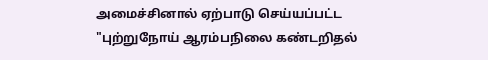அமைச்சினால் ஏற்பாடு செய்யப்பட்ட "புற்றுநோய் ஆரம்பநிலை கண்டறிதல்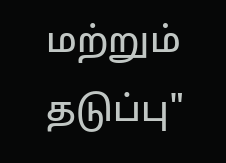மற்றும் தடுப்பு"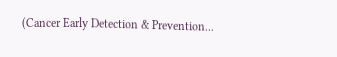(Cancer Early Detection & Prevention...